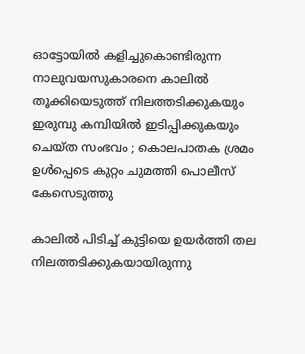ഓട്ടോയില്‍ കളിച്ചുകൊണ്ടിരുന്ന നാലുവയസുകാരനെ കാലില്‍ തൂക്കിയെടുത്ത് നിലത്തടിക്കുകയും ഇരുമ്പു കമ്പിയില്‍ ഇടിപ്പിക്കുകയും ചെയ്ത സംഭവം ; കൊലപാതക ശ്രമം ഉള്‍പ്പെടെ കുറ്റം ചുമത്തി പൊലീസ് കേസെടുത്തു

കാലില്‍ പിടിച്ച് കുട്ടിയെ ഉയര്‍ത്തി തല നിലത്തടിക്കുകയായിരുന്നു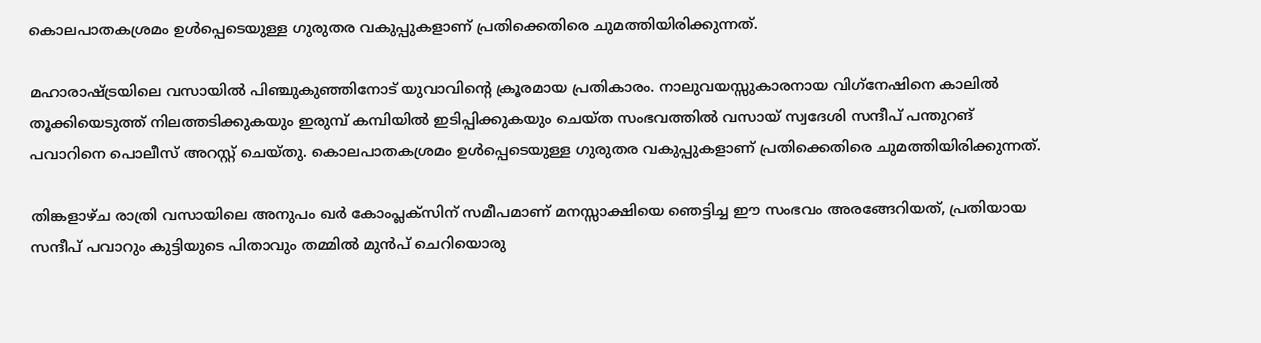കൊലപാതകശ്രമം ഉള്‍പ്പെടെയുള്ള ഗുരുതര വകുപ്പുകളാണ് പ്രതിക്കെതിരെ ചുമത്തിയിരിക്കുന്നത്.

മഹാരാഷ്ട്രയിലെ വസായില്‍ പിഞ്ചുകുഞ്ഞിനോട് യുവാവിന്റെ ക്രൂരമായ പ്രതികാരം. നാലുവയസ്സുകാരനായ വിഗ്‌നേഷിനെ കാലില്‍ തൂക്കിയെടുത്ത് നിലത്തടിക്കുകയും ഇരുമ്പ് കമ്പിയില്‍ ഇടിപ്പിക്കുകയും ചെയ്ത സംഭവത്തില്‍ വസായ് സ്വദേശി സന്ദീപ് പന്തുറങ് പവാറിനെ പൊലീസ് അറസ്റ്റ് ചെയ്തു. കൊലപാതകശ്രമം ഉള്‍പ്പെടെയുള്ള ഗുരുതര വകുപ്പുകളാണ് പ്രതിക്കെതിരെ ചുമത്തിയിരിക്കുന്നത്.

തിങ്കളാഴ്ച രാത്രി വസായിലെ അനുപം ഖര്‍ കോംപ്ലക്‌സിന് സമീപമാണ് മനസ്സാക്ഷിയെ ഞെട്ടിച്ച ഈ സംഭവം അരങ്ങേറിയത്, പ്രതിയായ സന്ദീപ് പവാറും കുട്ടിയുടെ പിതാവും തമ്മില്‍ മുന്‍പ് ചെറിയൊരു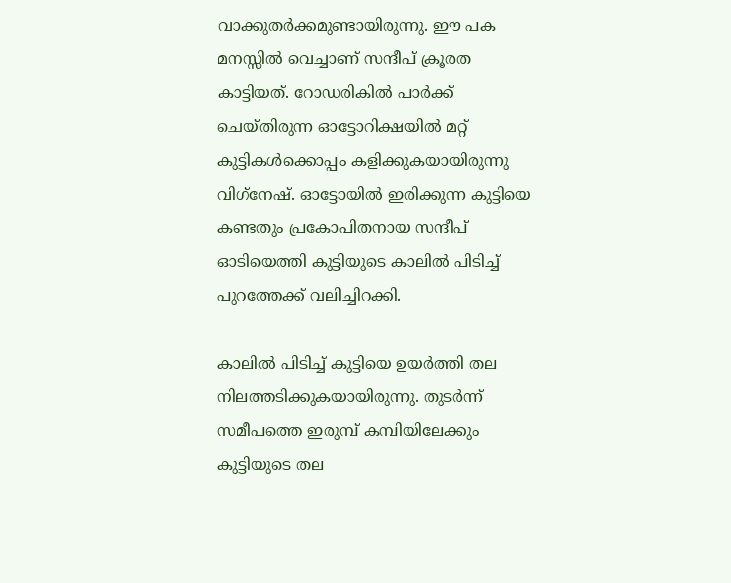വാക്കുതര്‍ക്കമുണ്ടായിരുന്നു. ഈ പക മനസ്സില്‍ വെച്ചാണ് സന്ദീപ് ക്രൂരത കാട്ടിയത്. റോഡരികില്‍ പാര്‍ക്ക് ചെയ്തിരുന്ന ഓട്ടോറിക്ഷയില്‍ മറ്റ് കുട്ടികള്‍ക്കൊപ്പം കളിക്കുകയായിരുന്നു വിഗ്‌നേഷ്. ഓട്ടോയില്‍ ഇരിക്കുന്ന കുട്ടിയെ കണ്ടതും പ്രകോപിതനായ സന്ദീപ് ഓടിയെത്തി കുട്ടിയുടെ കാലില്‍ പിടിച്ച് പുറത്തേക്ക് വലിച്ചിറക്കി.

കാലില്‍ പിടിച്ച് കുട്ടിയെ ഉയര്‍ത്തി തല നിലത്തടിക്കുകയായിരുന്നു. തുടര്‍ന്ന് സമീപത്തെ ഇരുമ്പ് കമ്പിയിലേക്കും കുട്ടിയുടെ തല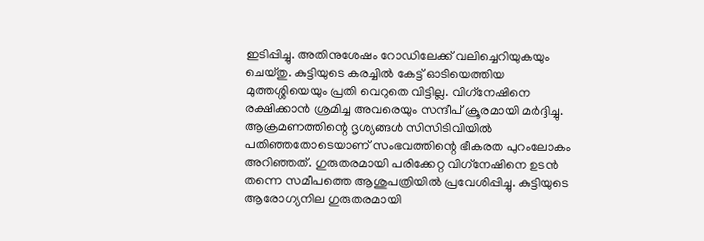ഇടിപ്പിച്ചു. അതിനുശേഷം റോഡിലേക്ക് വലിച്ചെറിയുകയും ചെയ്തു. കുട്ടിയുടെ കരച്ചില്‍ കേട്ട് ഓടിയെത്തിയ മുത്തശ്ശിയെയും പ്രതി വെറുതെ വിട്ടില്ല. വിഗ്‌നേഷിനെ രക്ഷിക്കാന്‍ ശ്രമിച്ച അവരെയും സന്ദീപ് ക്രൂരമായി മര്‍ദ്ദിച്ചു. ആക്രമണത്തിന്റെ ദൃശ്യങ്ങള്‍ സിസിടിവിയില്‍ പതിഞ്ഞതോടെയാണ് സംഭവത്തിന്റെ ഭീകരത പുറംലോകം അറിഞ്ഞത്. ഗുരുതരമായി പരിക്കേറ്റ വിഗ്‌നേഷിനെ ഉടന്‍ തന്നെ സമീപത്തെ ആശുപത്രിയില്‍ പ്രവേശിപ്പിച്ചു. കുട്ടിയുടെ ആരോഗ്യനില ഗുരുതരമായി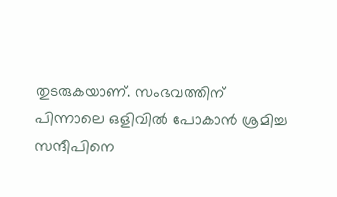തുടരുകയാണ്. സംഭവത്തിന് പിന്നാലെ ഒളിവില്‍ പോകാന്‍ ശ്രമിച്ച സന്ദീപിനെ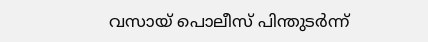വസായ് പൊലീസ് പിന്തുടര്‍ന്ന്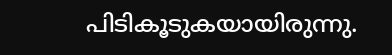പിടികൂടുകയായിരുന്നു.